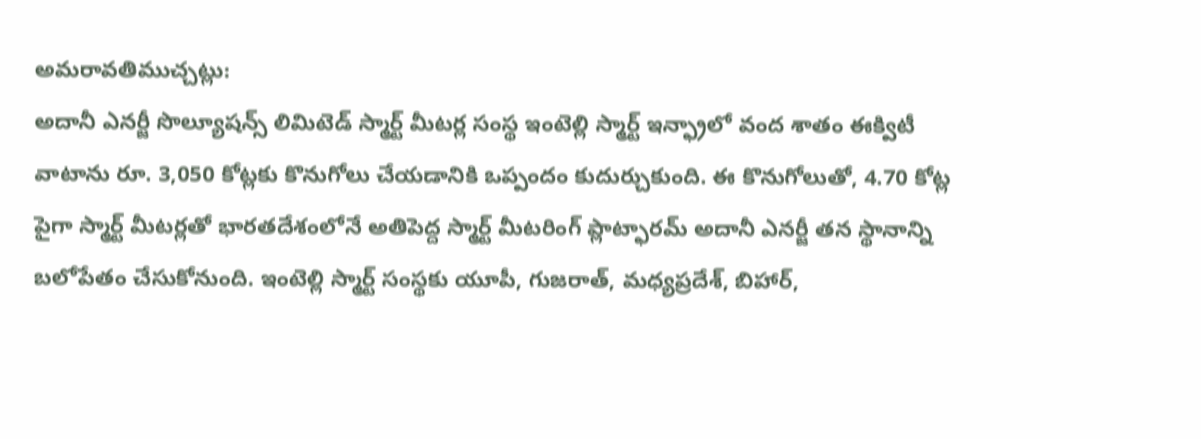అమరావతిముచ్చట్లు:
అదానీ ఎనర్జీ సొల్యూషన్స్ లిమిటెడ్ స్మార్ట్ మీటర్ల సంస్థ ఇంటెల్లి స్మార్ట్ ఇన్ఫ్రాలో వంద శాతం ఈక్విటీ వాటాను రూ. 3,050 కోట్లకు కొనుగోలు చేయడానికి ఒప్పందం కుదుర్చుకుంది. ఈ కొనుగోలుతో, 4.70 కోట్ల పైగా స్మార్ట్ మీటర్లతో భారతదేశంలోనే అతిపెద్ద స్మార్ట్ మీటరింగ్ ప్లాట్ఫారమ్ అదానీ ఎనర్జీ తన స్థానాన్ని బలోపేతం చేసుకోనుంది. ఇంటెల్లి స్మార్ట్ సంస్థకు యూపీ, గుజరాత్, మధ్యప్రదేశ్, బిహార్,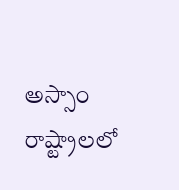అస్సాం రాష్ట్రాలలో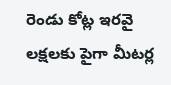రెండు కోట్ల ఇరవై లక్షలకు పైగా మీటర్ల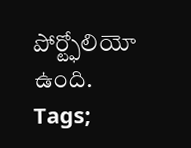పోర్ట్ఫోలియో ఉంది.
Tags;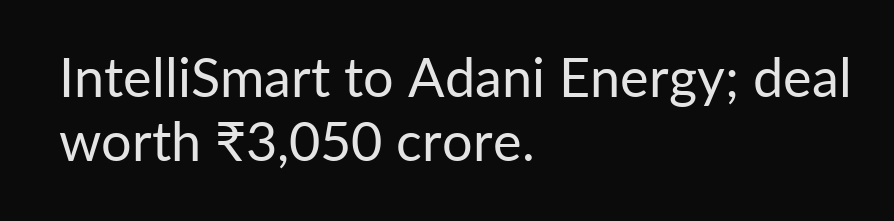IntelliSmart to Adani Energy; deal worth ₹3,050 crore.